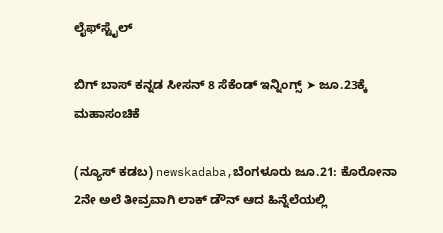ಲೈಫ್‍ಸ್ಟೈಲ್

ಬಿಗ್ ಬಾಸ್ ಕನ್ನಡ ಸೀಸನ್ 8 ಸೆಕೆಂಡ್ ಇನ್ನಿಂಗ್ಸ್ ➤ ಜೂ.23ಕ್ಕೆ ಮಹಾಸಂಚಿಕೆ

(ನ್ಯೂಸ್ ಕಡಬ) newskadaba,ಬೆಂಗಳೂರು ಜೂ.21: ಕೊರೋನಾ 2ನೇ ಅಲೆ ತೀವ್ರವಾಗಿ ಲಾಕ್ ಡೌನ್ ಆದ ಹಿನ್ನೆಲೆಯಲ್ಲಿ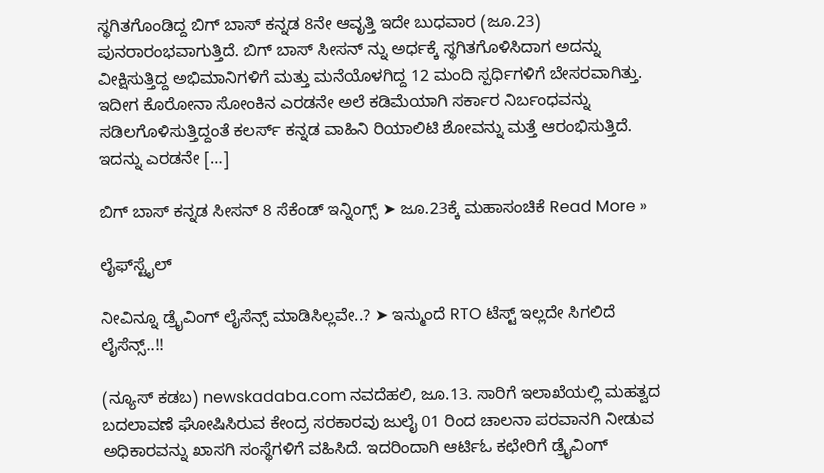ಸ್ಥಗಿತಗೊಂಡಿದ್ದ ಬಿಗ್ ಬಾಸ್ ಕನ್ನಡ 8ನೇ ಆವೃತ್ತಿ ಇದೇ ಬುಧವಾರ (ಜೂ.23) ಪುನರಾರಂಭವಾಗುತ್ತಿದೆ. ಬಿಗ್ ಬಾಸ್ ಸೀಸನ್ ನ್ನು ಅರ್ಧಕ್ಕೆ ಸ್ಥಗಿತಗೊಳಿಸಿದಾಗ ಅದನ್ನು ವೀಕ್ಷಿಸುತ್ತಿದ್ದ ಅಭಿಮಾನಿಗಳಿಗೆ ಮತ್ತು ಮನೆಯೊಳಗಿದ್ದ 12 ಮಂದಿ ಸ್ಪರ್ಧಿಗಳಿಗೆ ಬೇಸರವಾಗಿತ್ತು. ಇದೀಗ ಕೊರೋನಾ ಸೋಂಕಿನ ಎರಡನೇ ಅಲೆ ಕಡಿಮೆಯಾಗಿ ಸರ್ಕಾರ ನಿರ್ಬಂಧವನ್ನು ಸಡಿಲಗೊಳಿಸುತ್ತಿದ್ದಂತೆ ಕಲರ್ಸ್ ಕನ್ನಡ ವಾಹಿನಿ ರಿಯಾಲಿಟಿ ಶೋವನ್ನು ಮತ್ತೆ ಆರಂಭಿಸುತ್ತಿದೆ. ಇದನ್ನು ಎರಡನೇ […]

ಬಿಗ್ ಬಾಸ್ ಕನ್ನಡ ಸೀಸನ್ 8 ಸೆಕೆಂಡ್ ಇನ್ನಿಂಗ್ಸ್ ➤ ಜೂ.23ಕ್ಕೆ ಮಹಾಸಂಚಿಕೆ Read More »

ಲೈಫ್‍ಸ್ಟೈಲ್

ನೀವಿನ್ನೂ ಡ್ರೈವಿಂಗ್ ಲೈಸೆನ್ಸ್ ಮಾಡಿಸಿಲ್ಲವೇ..? ➤ ಇನ್ಮುಂದೆ RTO ಟೆಸ್ಟ್ ಇಲ್ಲದೇ ಸಿಗಲಿದೆ ಲೈಸೆನ್ಸ್..!!

(ನ್ಯೂಸ್ ಕಡಬ) newskadaba.com ನವದೆಹಲಿ, ಜೂ.13. ಸಾರಿಗೆ ಇಲಾಖೆಯಲ್ಲಿ ಮಹತ್ವದ ಬದಲಾವಣೆ ಘೋಷಿಸಿರುವ ಕೇಂದ್ರ ಸರಕಾರವು ಜುಲೈ 01 ರಿಂದ ಚಾಲನಾ ಪರವಾನಗಿ ನೀಡುವ ಅಧಿಕಾರವನ್ನು ಖಾಸಗಿ ಸಂಸ್ಥೆಗಳಿಗೆ ವಹಿಸಿದೆ. ಇದರಿಂದಾಗಿ ಆರ್ಟಿಓ ಕಛೇರಿಗೆ ಡ್ರೈವಿಂಗ್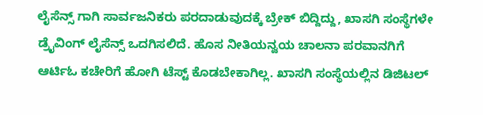ಲೈಸೆನ್ಸ್ ಗಾಗಿ ಸಾರ್ವಜನಿಕರು ಪರದಾಡುವುದಕ್ಕೆ ಬ್ರೇಕ್ ಬಿದ್ದಿದ್ದು, ಖಾಸಗಿ ಸಂಸ್ಥೆಗಳೇ ಡ್ರೈವಿಂಗ್ ಲೈಸೆನ್ಸ್ ಒದಗಿಸಲಿದೆ‌. ಹೊಸ ನೀತಿಯನ್ವಯ ಚಾಲನಾ ಪರವಾನಗಿಗೆ ಆರ್ಟಿಓ ಕಚೇರಿಗೆ ಹೋಗಿ ಟೆಸ್ಟ್ ಕೊಡಬೇಕಾಗಿಲ್ಲ. ಖಾಸಗಿ ಸಂಸ್ಥೆಯಲ್ಲಿನ ಡಿಜಿಟಲ್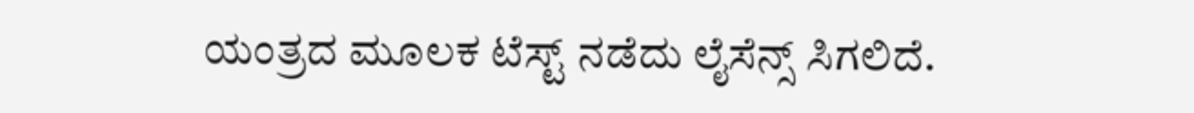ಯಂತ್ರದ ಮೂಲಕ ಟೆಸ್ಟ್ ನಡೆದು ಲೈಸೆನ್ಸ್ ಸಿಗಲಿದೆ.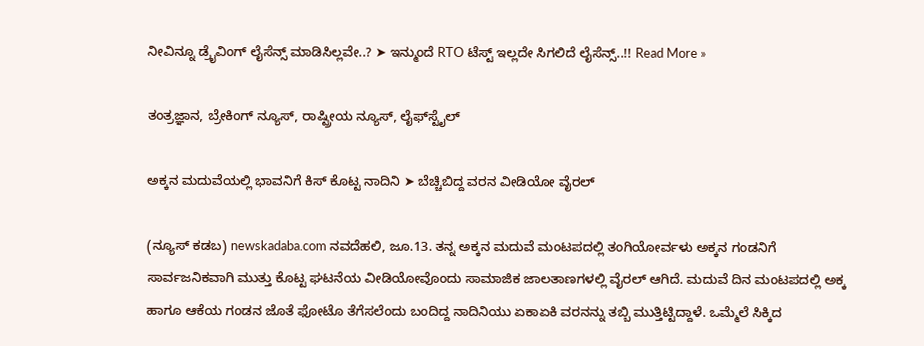ನೀವಿನ್ನೂ ಡ್ರೈವಿಂಗ್ ಲೈಸೆನ್ಸ್ ಮಾಡಿಸಿಲ್ಲವೇ..? ➤ ಇನ್ಮುಂದೆ RTO ಟೆಸ್ಟ್ ಇಲ್ಲದೇ ಸಿಗಲಿದೆ ಲೈಸೆನ್ಸ್..!! Read More »

ತಂತ್ರಜ್ಞಾನ, ಬ್ರೇಕಿಂಗ್ ನ್ಯೂಸ್, ರಾಷ್ಟ್ರೀಯ ನ್ಯೂಸ್, ಲೈಫ್‍ಸ್ಟೈಲ್

ಅಕ್ಕನ ಮದುವೆಯಲ್ಲಿ ಭಾವನಿಗೆ ಕಿಸ್ ಕೊಟ್ಟ ನಾದಿನಿ ➤ ಬೆಚ್ಚಿಬಿದ್ದ ವರನ ವೀಡಿಯೋ ವೈರಲ್

(ನ್ಯೂಸ್ ಕಡಬ) newskadaba.com ನವದೆಹಲಿ, ಜೂ.13. ತನ್ನ ಅಕ್ಕನ ಮದುವೆ ಮಂಟಪದಲ್ಲಿ ತಂಗಿಯೋರ್ವಳು ಅಕ್ಕನ ಗಂಡನಿಗೆ ಸಾರ್ವಜನಿಕವಾಗಿ ಮುತ್ತು ಕೊಟ್ಟ ಘಟನೆಯ ವೀಡಿಯೋವೊಂದು ಸಾಮಾಜಿಕ ಜಾಲತಾಣಗಳಲ್ಲಿ ವೈರಲ್ ಆಗಿದೆ. ಮದುವೆ ದಿನ ಮಂಟಪದಲ್ಲಿ ಅಕ್ಕ ಹಾಗೂ ಆಕೆಯ ಗಂಡನ ಜೊತೆ ಫೋಟೊ ತೆಗೆಸಲೆಂದು ಬಂದಿದ್ದ ನಾದಿನಿಯು ಏಕಾಏಕಿ ವರನನ್ನು ತಬ್ಬಿ ಮುತ್ತಿಟ್ಟಿದ್ದಾಳೆ. ಒಮ್ಮೆಲೆ ಸಿಕ್ಕಿದ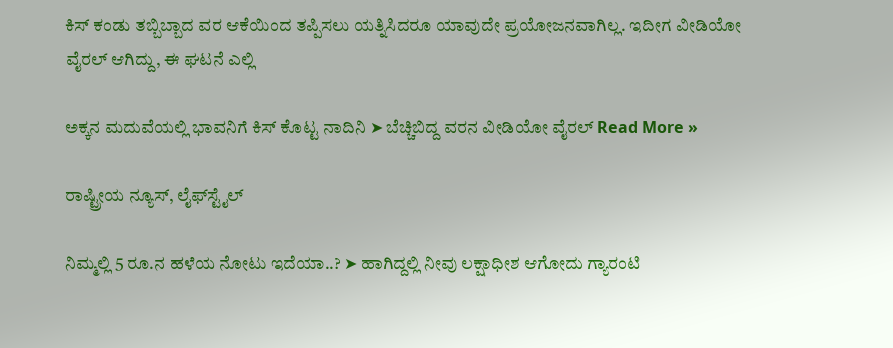ಕಿಸ್ ಕಂಡು ತಬ್ಬಿಬ್ಬಾದ ವರ ಆಕೆಯಿಂದ ತಪ್ಪಿಸಲು ಯತ್ನಿಸಿದರೂ ಯಾವುದೇ ಪ್ರಯೋಜನವಾಗಿಲ್ಲ. ಇದೀಗ ವೀಡಿಯೋ ವೈರಲ್ ಆಗಿದ್ದು, ಈ ಘಟನೆ ಎಲ್ಲಿ

ಅಕ್ಕನ ಮದುವೆಯಲ್ಲಿ ಭಾವನಿಗೆ ಕಿಸ್ ಕೊಟ್ಟ ನಾದಿನಿ ➤ ಬೆಚ್ಚಿಬಿದ್ದ ವರನ ವೀಡಿಯೋ ವೈರಲ್ Read More »

ರಾಷ್ಟ್ರೀಯ ನ್ಯೂಸ್, ಲೈಫ್‍ಸ್ಟೈಲ್

ನಿಮ್ಮಲ್ಲಿ 5 ರೂ.ನ ಹಳೆಯ ನೋಟು ಇದೆಯಾ..? ➤ ಹಾಗಿದ್ದಲ್ಲಿ ನೀವು ಲಕ್ಷಾಧೀಶ ಆಗೋದು ಗ್ಯಾರಂಟಿ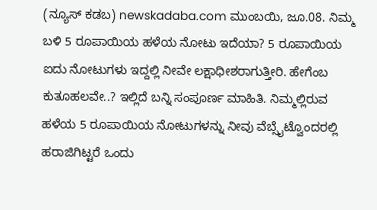(ನ್ಯೂಸ್ ಕಡಬ) newskadaba.com ಮುಂಬಯಿ, ಜೂ.08. ನಿಮ್ಮ ಬಳಿ 5 ರೂಪಾಯಿಯ ಹಳೆಯ ನೋಟು ಇದೆಯಾ? 5 ರೂಪಾಯಿಯ ಐದು ನೋಟುಗಳು ಇದ್ದಲ್ಲಿ ನೀವೇ ಲಕ್ಷಾಧೀಶರಾಗುತ್ತೀರಿ. ಹೇಗೆಂಬ ಕುತೂಹಲವೇ..? ಇಲ್ಲಿದೆ ಬನ್ನಿ ಸಂಪೂರ್ಣ ಮಾಹಿತಿ. ನಿಮ್ಮಲ್ಲಿರುವ ಹಳೆಯ 5 ರೂಪಾಯಿಯ ನೋಟುಗಳನ್ನು ನೀವು ವೆಬ್ಸೈಟ್ವೊಂದರಲ್ಲಿ ಹರಾಜಿಗಿಟ್ಟರೆ ಒಂದು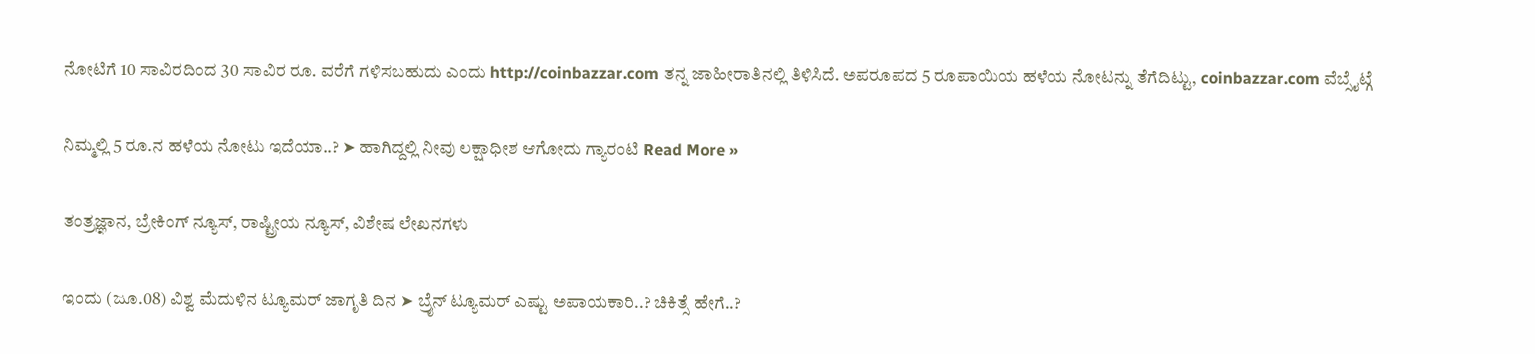ನೋಟಿಗೆ 10 ಸಾವಿರದಿಂದ 30 ಸಾವಿರ ರೂ. ವರೆಗೆ ಗಳಿಸಬಹುದು ಎಂದು http://coinbazzar.com ತನ್ನ ಜಾಹೀರಾತಿನಲ್ಲಿ ತಿಳಿಸಿದೆ. ಅಪರೂಪದ 5 ರೂಪಾಯಿಯ ಹಳೆಯ ನೋಟನ್ನು ತೆಗೆದಿಟ್ಟು, coinbazzar.com ವೆಬ್ಸೈಟ್ಗೆ

ನಿಮ್ಮಲ್ಲಿ 5 ರೂ.ನ ಹಳೆಯ ನೋಟು ಇದೆಯಾ..? ➤ ಹಾಗಿದ್ದಲ್ಲಿ ನೀವು ಲಕ್ಷಾಧೀಶ ಆಗೋದು ಗ್ಯಾರಂಟಿ Read More »

ತಂತ್ರಜ್ಞಾನ, ಬ್ರೇಕಿಂಗ್ ನ್ಯೂಸ್, ರಾಷ್ಟ್ರೀಯ ನ್ಯೂಸ್, ವಿಶೇಷ ಲೇಖನಗಳು

ಇಂದು (ಜೂ.08) ವಿಶ್ವ ಮೆದುಳಿನ ಟ್ಯೂಮರ್ ಜಾಗೃತಿ ದಿನ ➤ ಬ್ರೈನ್ ಟ್ಯೂಮರ್ ಎಷ್ಟು ಅಪಾಯಕಾರಿ..? ಚಿಕಿತ್ಸೆ ಹೇಗೆ..?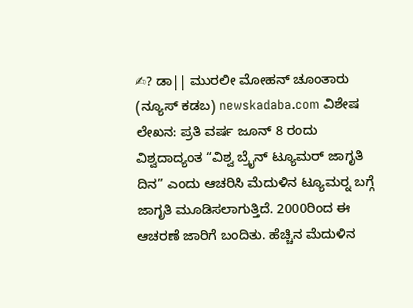✍? ಡಾ|| ಮುರಲೀ ಮೋಹನ್ ಚೂಂತಾರು (ನ್ಯೂಸ್ ಕಡಬ) newskadaba.com ವಿಶೇಷ ಲೇಖನ: ಪ್ರತಿ ವರ್ಷ ಜೂನ್ 8 ರಂದು ವಿಶ್ವದಾದ್ಯಂತ “ವಿಶ್ವ ಬ್ರೈನ್ ಟ್ಯೂಮರ್ ಜಾಗೃತಿ ದಿನ” ಎಂದು ಆಚರಿಸಿ ಮೆದುಳಿನ ಟ್ಯೂಮರ್‍ನ ಬಗ್ಗೆ ಜಾಗೃತಿ ಮೂಡಿಸಲಾಗುತ್ತಿದೆ. 2000ರಿಂದ ಈ ಆಚರಣೆ ಜಾರಿಗೆ ಬಂದಿತು. ಹೆಚ್ಚಿನ ಮೆದುಳಿನ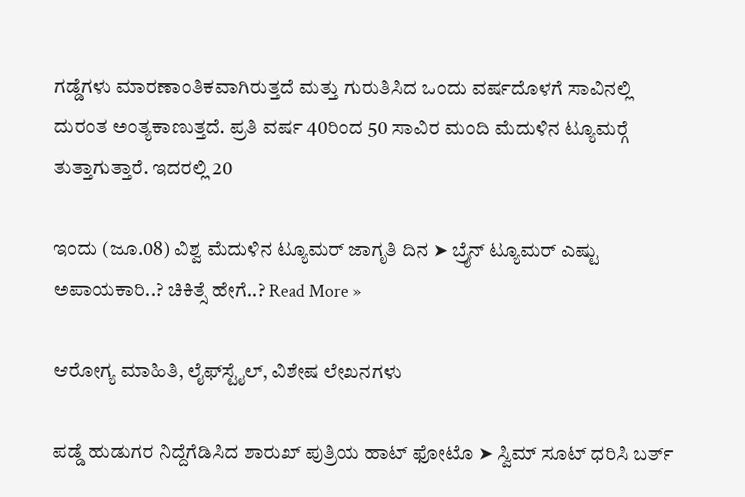ಗಡ್ಡೆಗಳು ಮಾರಣಾಂತಿಕವಾಗಿರುತ್ತದೆ ಮತ್ತು ಗುರುತಿಸಿದ ಒಂದು ವರ್ಷದೊಳಗೆ ಸಾವಿನಲ್ಲಿ ದುರಂತ ಅಂತ್ಯಕಾಣುತ್ತದೆ. ಪ್ರತಿ ವರ್ಷ 40ರಿಂದ 50 ಸಾವಿರ ಮಂದಿ ಮೆದುಳಿನ ಟ್ಯೂಮರ್‍ಗೆ ತುತ್ತಾಗುತ್ತಾರೆ. ಇದರಲ್ಲಿ 20

ಇಂದು (ಜೂ.08) ವಿಶ್ವ ಮೆದುಳಿನ ಟ್ಯೂಮರ್ ಜಾಗೃತಿ ದಿನ ➤ ಬ್ರೈನ್ ಟ್ಯೂಮರ್ ಎಷ್ಟು ಅಪಾಯಕಾರಿ..? ಚಿಕಿತ್ಸೆ ಹೇಗೆ..? Read More »

ಆರೋಗ್ಯ ಮಾಹಿತಿ, ಲೈಫ್‍ಸ್ಟೈಲ್, ವಿಶೇಷ ಲೇಖನಗಳು

ಪಡ್ಡೆ ಹುಡುಗರ ನಿದ್ದೆಗೆಡಿಸಿದ ಶಾರುಖ್‌ ಪುತ್ರಿಯ ಹಾಟ್ ಫೋಟೊ ➤ ಸ್ವಿಮ್ ಸೂಟ್ ಧರಿಸಿ ಬರ್ತ್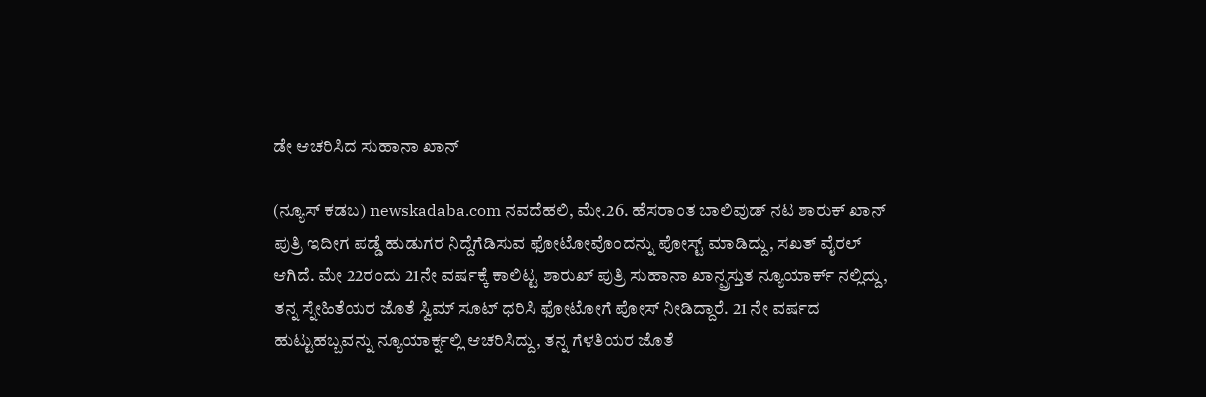ಡೇ ಆಚರಿಸಿದ ಸುಹಾನಾ ಖಾನ್

(ನ್ಯೂಸ್ ಕಡಬ) newskadaba.com ನವದೆಹಲಿ, ಮೇ.26. ಹೆಸರಾಂತ ಬಾಲಿವುಡ್ ನಟ ಶಾರುಕ್ ಖಾನ್ ಪುತ್ರಿ ಇದೀಗ ಪಡ್ಡೆ ಹುಡುಗರ ನಿದ್ದೆಗೆಡಿಸುವ ಫೋಟೋವೊಂದನ್ನು ಪೋಸ್ಟ್ ಮಾಡಿದ್ದು, ಸಖತ್ ವೈರಲ್ ಆಗಿದೆ. ಮೇ 22ರಂದು 21ನೇ ವರ್ಷಕ್ಕೆ ಕಾಲಿಟ್ಟ ಶಾರುಖ್ ಪುತ್ರಿ ಸುಹಾನಾ ಖಾನ್ಪ್ರಸ್ತುತ ನ್ಯೂಯಾರ್ಕ್ ನಲ್ಲಿದ್ದು, ತನ್ನ ಸ್ನೇಹಿತೆಯರ ಜೊತೆ ಸ್ವಿಮ್ ಸೂಟ್ ಧರಿಸಿ ಫೋಟೋಗೆ ಪೋಸ್ ನೀಡಿದ್ದಾರೆ. 21 ನೇ ವರ್ಷದ ಹುಟ್ಟುಹಬ್ಬವನ್ನು ನ್ಯೂಯಾರ್ಕ್ನಲ್ಲಿ ಆಚರಿಸಿದ್ದು, ತನ್ನ ಗೆಳತಿಯರ ಜೊತೆ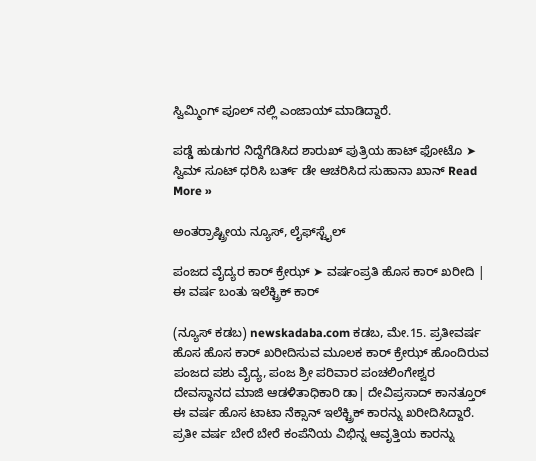ಸ್ವಿಮ್ಮಿಂಗ್ ಪೂಲ್ ನಲ್ಲಿ ಎಂಜಾಯ್ ಮಾಡಿದ್ದಾರೆ.

ಪಡ್ಡೆ ಹುಡುಗರ ನಿದ್ದೆಗೆಡಿಸಿದ ಶಾರುಖ್‌ ಪುತ್ರಿಯ ಹಾಟ್ ಫೋಟೊ ➤ ಸ್ವಿಮ್ ಸೂಟ್ ಧರಿಸಿ ಬರ್ತ್ ಡೇ ಆಚರಿಸಿದ ಸುಹಾನಾ ಖಾನ್ Read More »

ಅಂತರ್ರಾಷ್ಟ್ರೀಯ ನ್ಯೂಸ್, ಲೈಫ್‍ಸ್ಟೈಲ್

ಪಂಜದ ವೈದ್ಯರ ಕಾರ್ ಕ್ರೇಝ್ ➤ ವರ್ಷಂಪ್ರತಿ ಹೊಸ ಕಾರ್ ಖರೀದಿ | ಈ ವರ್ಷ ಬಂತು ಇಲೆಕ್ಟ್ರಿಕ್ ಕಾರ್

(ನ್ಯೂಸ್ ಕಡಬ) newskadaba.com ಕಡಬ, ಮೇ.15. ಪ್ರತೀವರ್ಷ ಹೊಸ ಹೊಸ ಕಾರ್ ಖರೀದಿಸುವ ಮೂಲಕ ಕಾರ್ ಕ್ರೇಝ್ ಹೊಂದಿರುವ ಪಂಜದ ಪಶು ವೈದ್ಯ, ಪಂಜ ಶ್ರೀ ಪರಿವಾರ ಪಂಚಲಿಂಗೇಶ್ವರ ದೇವಸ್ಥಾನದ ಮಾಜಿ ಆಡಳಿತಾಧಿಕಾರಿ ಡಾ| ದೇವಿಪ್ರಸಾದ್ ಕಾನತ್ತೂರ್ ಈ ವರ್ಷ ಹೊಸ ಟಾಟಾ ನೆಕ್ಸಾನ್ ಇಲೆಕ್ಟ್ರಿಕ್ ಕಾರನ್ನು ಖರೀದಿಸಿದ್ದಾರೆ. ಪ್ರತೀ ವರ್ಷ ಬೇರೆ ಬೇರೆ ಕಂಪೆನಿಯ ವಿಭಿನ್ನ ಆವೃತ್ತಿಯ ಕಾರನ್ನು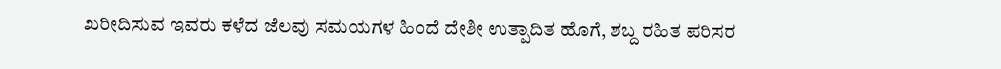ಖರೀದಿಸುವ ಇವರು ಕಳೆದ ಜೆಲವು ಸಮಯಗಳ ಹಿಂದೆ ದೇಶೀ ಉತ್ಪಾದಿತ ಹೊಗೆ, ಶಬ್ದ ರಹಿತ‌‌ ಪರಿಸರ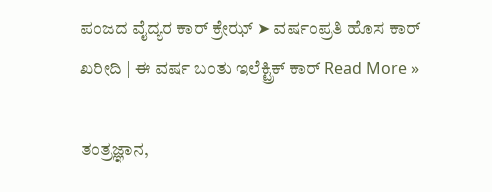ಪಂಜದ ವೈದ್ಯರ ಕಾರ್ ಕ್ರೇಝ್ ➤ ವರ್ಷಂಪ್ರತಿ ಹೊಸ ಕಾರ್ ಖರೀದಿ | ಈ ವರ್ಷ ಬಂತು ಇಲೆಕ್ಟ್ರಿಕ್ ಕಾರ್ Read More »

ತಂತ್ರಜ್ಞಾನ,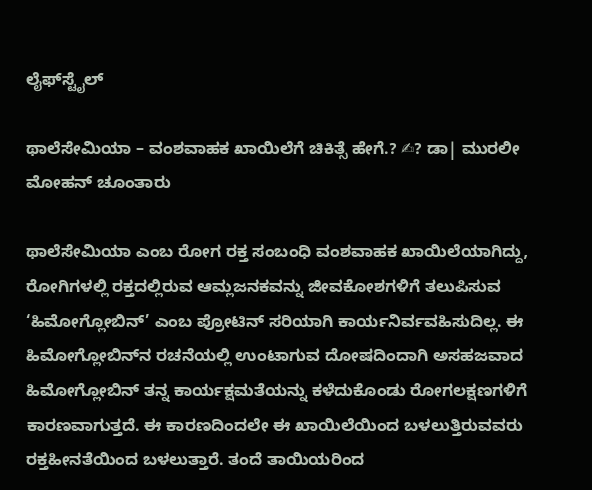ಲೈಫ್‍ಸ್ಟೈಲ್

ಥಾಲೆಸೇಮಿಯಾ – ವಂಶವಾಹಕ ಖಾಯಿಲೆಗೆ ಚಿಕಿತ್ಸೆ ಹೇಗೆ.? ✍? ಡಾ| ಮುರಲೀ ಮೋಹನ್ ಚೂಂತಾರು

ಥಾಲೆಸೇಮಿಯಾ ಎಂಬ ರೋಗ ರಕ್ತ ಸಂಬಂಧಿ ವಂಶವಾಹಕ ಖಾಯಿಲೆಯಾಗಿದ್ದು, ರೋಗಿಗಳಲ್ಲಿ ರಕ್ತದಲ್ಲಿರುವ ಆಮ್ಲಜನಕವನ್ನು ಜೀವಕೋಶಗಳಿಗೆ ತಲುಪಿಸುವ ‘ಹಿಮೋಗ್ಲೋಬಿನ್’ ಎಂಬ ಪ್ರೋಟಿನ್ ಸರಿಯಾಗಿ ಕಾರ್ಯನಿರ್ವವಹಿಸುದಿಲ್ಲ. ಈ ಹಿಮೋಗ್ಲೋಬಿನ್‍ನ ರಚನೆಯಲ್ಲಿ ಉಂಟಾಗುವ ದೋಷದಿಂದಾಗಿ ಅಸಹಜವಾದ ಹಿಮೋಗ್ಲೋಬಿನ್ ತನ್ನ ಕಾರ್ಯಕ್ಷಮತೆಯನ್ನು ಕಳೆದುಕೊಂಡು ರೋಗಲಕ್ಷಣಗಳಿಗೆ ಕಾರಣವಾಗುತ್ತದೆ. ಈ ಕಾರಣದಿಂದಲೇ ಈ ಖಾಯಿಲೆಯಿಂದ ಬಳಲುತ್ತಿರುವವರು ರಕ್ತಹೀನತೆಯಿಂದ ಬಳಲುತ್ತಾರೆ. ತಂದೆ ತಾಯಿಯರಿಂದ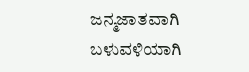ಜನ್ಮಜಾತವಾಗಿ ಬಳುವಳಿಯಾಗಿ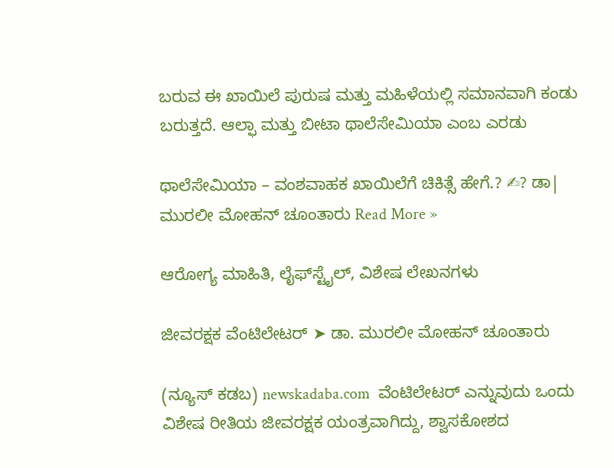ಬರುವ ಈ ಖಾಯಿಲೆ ಪುರುಷ ಮತ್ತು ಮಹಿಳೆಯಲ್ಲಿ ಸಮಾನವಾಗಿ ಕಂಡು ಬರುತ್ತದೆ. ಆಲ್ಫಾ ಮತ್ತು ಬೀಟಾ ಥಾಲೆಸೇಮಿಯಾ ಎಂಬ ಎರಡು

ಥಾಲೆಸೇಮಿಯಾ – ವಂಶವಾಹಕ ಖಾಯಿಲೆಗೆ ಚಿಕಿತ್ಸೆ ಹೇಗೆ.? ✍? ಡಾ| ಮುರಲೀ ಮೋಹನ್ ಚೂಂತಾರು Read More »

ಆರೋಗ್ಯ ಮಾಹಿತಿ, ಲೈಫ್‍ಸ್ಟೈಲ್, ವಿಶೇಷ ಲೇಖನಗಳು

ಜೀವರಕ್ಷಕ ವೆಂಟಿಲೇಟರ್ ➤ ಡಾ. ಮುರಲೀ ಮೋಹನ್ ಚೂಂತಾರು

(ನ್ಯೂಸ್ ಕಡಬ) newskadaba.com  ವೆಂಟಿಲೇಟರ್ ಎನ್ನುವುದು ಒಂದು ವಿಶೇಷ ರೀತಿಯ ಜೀವರಕ್ಷಕ ಯಂತ್ರವಾಗಿದ್ದು, ಶ್ವಾಸಕೋಶದ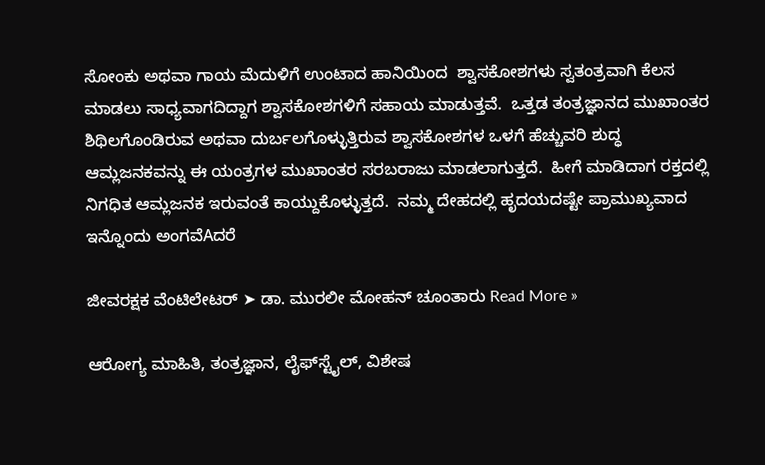ಸೋಂಕು ಅಥವಾ ಗಾಯ ಮೆದುಳಿಗೆ ಉಂಟಾದ ಹಾನಿಯಿಂದ  ಶ್ವಾಸಕೋಶಗಳು ಸ್ವತಂತ್ರವಾಗಿ ಕೆಲಸ ಮಾಡಲು ಸಾಧ್ಯವಾಗದಿದ್ದಾಗ ಶ್ವಾಸಕೋಶಗಳಿಗೆ ಸಹಾಯ ಮಾಡುತ್ತವೆ.  ಒತ್ತಡ ತಂತ್ರಜ್ಞಾನದ ಮುಖಾಂತರ ಶಿಥಿಲಗೊಂಡಿರುವ ಅಥವಾ ದುರ್ಬಲಗೊಳ್ಳುತ್ತಿರುವ ಶ್ವಾಸಕೋಶಗಳ ಒಳಗೆ ಹೆಚ್ಚುವರಿ ಶುದ್ಧ ಆಮ್ಲಜನಕವನ್ನು ಈ ಯಂತ್ರಗಳ ಮುಖಾಂತರ ಸರಬರಾಜು ಮಾಡಲಾಗುತ್ತದೆ.  ಹೀಗೆ ಮಾಡಿದಾಗ ರಕ್ತದಲ್ಲಿ ನಿಗಧಿತ ಆಮ್ಲಜನಕ ಇರುವಂತೆ ಕಾಯ್ದುಕೊಳ್ಳುತ್ತದೆ.  ನಮ್ಮ ದೇಹದಲ್ಲಿ ಹೃದಯದಷ್ಟೇ ಪ್ರಾಮುಖ್ಯವಾದ ಇನ್ನೊಂದು ಅಂಗವೆAದರೆ

ಜೀವರಕ್ಷಕ ವೆಂಟಿಲೇಟರ್ ➤ ಡಾ. ಮುರಲೀ ಮೋಹನ್ ಚೂಂತಾರು Read More »

ಆರೋಗ್ಯ ಮಾಹಿತಿ, ತಂತ್ರಜ್ಞಾನ, ಲೈಫ್‍ಸ್ಟೈಲ್, ವಿಶೇಷ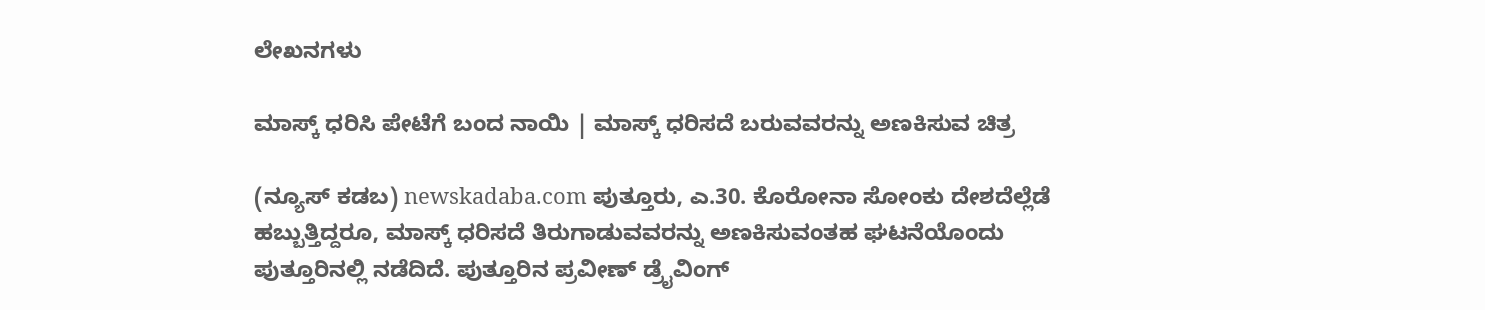ಲೇಖನಗಳು

ಮಾಸ್ಕ್ ಧರಿಸಿ ಪೇಟೆಗೆ ಬಂದ ನಾಯಿ | ಮಾಸ್ಕ್ ಧರಿಸದೆ ಬರುವವರನ್ನು ಅಣಕಿಸುವ ಚಿತ್ರ

(ನ್ಯೂಸ್ ಕಡಬ) newskadaba.com ಪುತ್ತೂರು, ಎ.30. ಕೊರೋನಾ ಸೋಂಕು ದೇಶದೆಲ್ಲೆಡೆ ಹಬ್ಬುತ್ತಿದ್ದರೂ, ಮಾಸ್ಕ್ ಧರಿಸದೆ ತಿರುಗಾಡುವವರನ್ನು ಅಣಕಿಸುವಂತಹ ಘಟನೆಯೊಂದು ಪುತ್ತೂರಿನಲ್ಲಿ ನಡೆದಿದೆ. ಪುತ್ತೂರಿನ ಪ್ರವೀಣ್ ಡ್ರೈವಿಂಗ್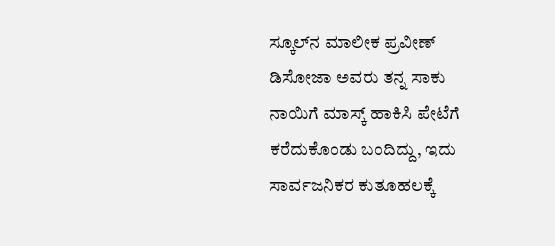ಸ್ಕೂಲ್‌ನ ಮಾಲೀಕ ಪ್ರವೀಣ್ ಡಿಸೋಜಾ ಅವರು ತನ್ನ ಸಾಕು ನಾಯಿಗೆ ಮಾಸ್ಕ್ ಹಾಕಿಸಿ ಪೇಟೆಗೆ ಕರೆದುಕೊಂಡು ಬಂದಿದ್ದು, ಇದು ಸಾರ್ವಜನಿಕರ ಕುತೂಹಲಕ್ಕೆ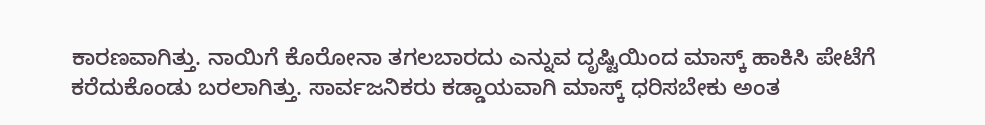ಕಾರಣವಾಗಿತ್ತು‌. ನಾಯಿಗೆ ಕೊರೋನಾ ತಗಲಬಾರದು ಎನ್ನುವ ದೃಷ್ಟಿಯಿಂದ ಮಾಸ್ಕ್ ಹಾಕಿಸಿ ಪೇಟೆಗೆ ಕರೆದುಕೊಂಡು ಬರಲಾಗಿತ್ತು. ಸಾರ್ವಜನಿಕರು ಕಡ್ಡಾಯವಾಗಿ ಮಾಸ್ಕ್ ಧರಿಸಬೇಕು ಅಂತ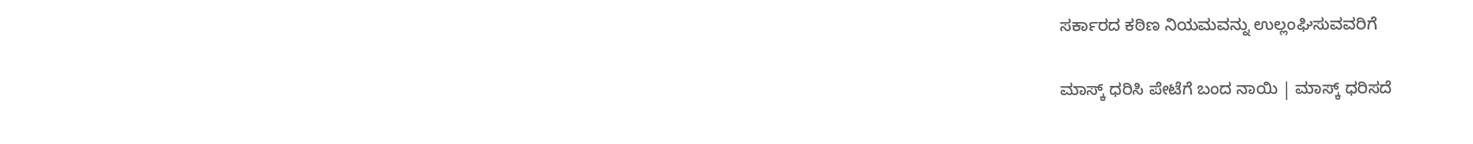ಸರ್ಕಾರದ ಕಠಿಣ ನಿಯಮವನ್ನು ಉಲ್ಲಂಘಿಸುವವರಿಗೆ

ಮಾಸ್ಕ್ ಧರಿಸಿ ಪೇಟೆಗೆ ಬಂದ ನಾಯಿ | ಮಾಸ್ಕ್ ಧರಿಸದೆ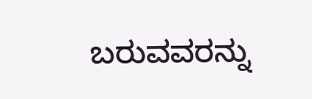ಬರುವವರನ್ನು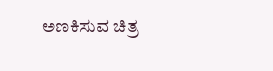ಅಣಕಿಸುವ ಚಿತ್ರ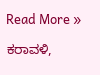Read More »

ಕರಾವಳಿ,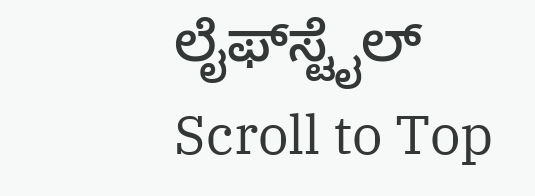ಲೈಫ್‍ಸ್ಟೈಲ್
Scroll to Top